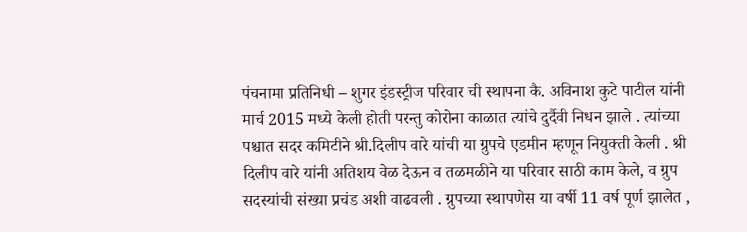पंचनामा प्रतिनिधी – शुगर इंडस्ट्रीज परिवार ची स्थापना कै. अविनाश कुटे पाटील यांनी मार्च 2015 मध्ये केली होती परन्तु कोरोना काळात त्यांचे दुर्दैवी निधन झाले . त्यांच्या पश्चात सदर कमिटीने श्री.दिलीप वारे यांची या ग्रुपचे एडमीन म्हणून नियुक्ती केली . श्री दिलीप वारे यांनी अतिशय वेळ देऊन व तळमळीने या परिवार साठी काम केले, व ग्रुप सदस्यांची संख्या प्रचंड अशी वाढवली . ग्रुपच्या स्थापणेस या वर्षी 11 वर्ष पूर्ण झालेत ,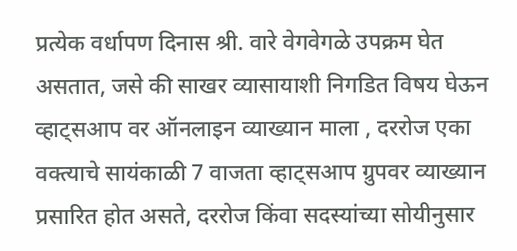प्रत्येक वर्धापण दिनास श्री. वारे वेगवेगळे उपक्रम घेत असतात, जसे की साखर व्यासायाशी निगडित विषय घेऊन व्हाट्सआप वर ऑनलाइन व्याख्यान माला , दररोज एका वक्त्याचे सायंकाळी 7 वाजता व्हाट्सआप ग्रुपवर व्याख्यान प्रसारित होत असते, दररोज किंवा सदस्यांच्या सोयीनुसार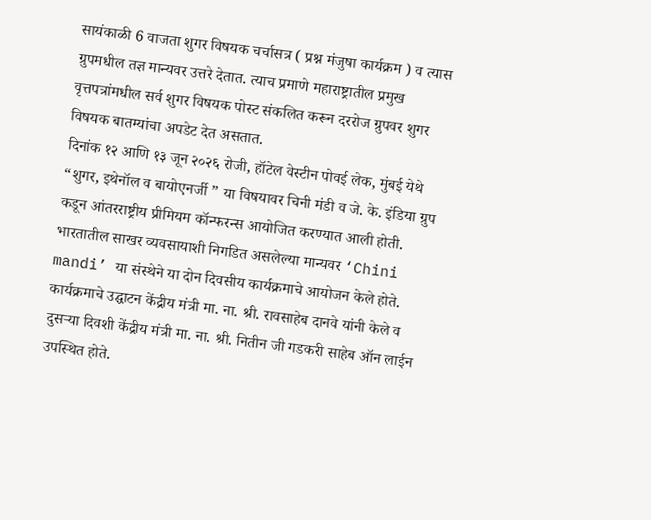सायंकाळी 6 वाजता शुगर विषयक चर्चासत्र ( प्रश्न मंजुषा कार्यक्रम ) व त्यास ग्रुपमधील तज्ञ मान्यवर उत्तरे देतात. त्याच प्रमाणे महाराष्ट्रातील प्रमुख वृत्तपत्रांमधील सर्व शुगर विषयक पोस्ट संकलित करून दररोज ग्रुपवर शुगर विषयक बातम्यांचा अपडेट देत असतात.
दिनांक १२ आणि १३ जून २०२६ रोजी, हॉटेल वेस्टीन पोवई लेक, मुंबई येथे “शुगर, इथेनॉल व बायोएनर्जी ” या विषयावर चिनी मंडी व जे. के. इंडिया ग्रुप कडून आंतरराष्ट्रीय प्रीमियम कॉन्फरन्स आयोजित करण्यात आली होती. भारतातील साखर व्यवसायाशी निगडित असलेल्या मान्यवर ‘Chini mandi’ या संस्थेने या दोन दिवसीय कार्यक्रमाचे आयोजन केले होते. कार्यक्रमाचे उद्घाटन केंद्रीय मंत्री मा. ना. श्री. रावसाहेब दानवे यांनी केले व दुसऱ्या दिवशी केंद्रीय मंत्री मा. ना. श्री. नितीन जी गडकरी साहेब ऑन लाईन उपस्थित होते.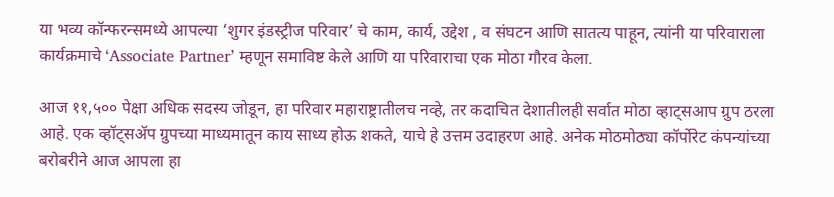या भव्य कॉन्फरन्समध्ये आपल्या ‘शुगर इंडस्ट्रीज परिवार’ चे काम, कार्य, उद्देश , व संघटन आणि सातत्य पाहून, त्यांनी या परिवाराला कार्यक्रमाचे ‘Associate Partner’ म्हणून समाविष्ट केले आणि या परिवाराचा एक मोठा गौरव केला.

आज ११,५०० पेक्षा अधिक सदस्य जोडून, हा परिवार महाराष्ट्रातीलच नव्हे, तर कदाचित देशातीलही सर्वात मोठा व्हाट्सआप ग्रुप ठरला आहे. एक व्हॉट्सॲप ग्रुपच्या माध्यमातून काय साध्य होऊ शकते, याचे हे उत्तम उदाहरण आहे. अनेक मोठमोठ्या कॉर्पोरेट कंपन्यांच्या बरोबरीने आज आपला हा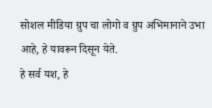सोशल मीडिया ग्रुप चा लोगो व ग्रुप अभिमानाने उभा आहे, हे यावरून दिसून येते.
हे सर्व यश, हे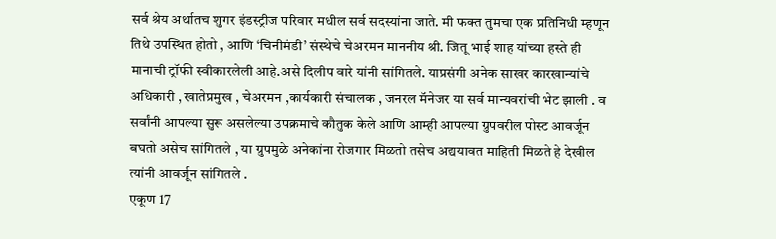सर्व श्रेय अर्थातच शुगर इंडस्ट्रीज परिवार मधील सर्व सदस्यांना जाते. मी फक्त तुमचा एक प्रतिनिधी म्हणून तिथे उपस्थित होतो , आणि ‘चिनीमंडी’ संस्थेचे चेअरमन माननीय श्री. जितू भाई शाह यांच्या हस्ते ही मानाची ट्रॉफी स्वीकारलेली आहे.असे दिलीप वारे यांनी सांगितले. याप्रसंगी अनेक साखर कारखान्यांचे अधिकारी , खातेप्रमुख , चेअरमन ,कार्यकारी संचालक , जनरल मॅनेजर या सर्व मान्यवरांची भेट झाली . व सर्वांनी आपल्या सुरू असलेल्या उपक्रमाचे कौतुक केले आणि आम्ही आपल्या ग्रुपवरील पोस्ट आवर्जून बघतो असेच सांगितले , या ग्रुपमुळे अनेकांना रोजगार मिळतो तसेच अद्ययावत माहिती मिळते हे देखील त्यांनी आवर्जून सांगितले .
एकूण 17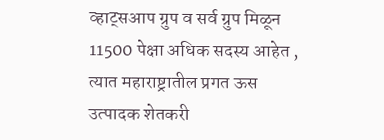व्हाट्सआप ग्रुप व सर्व ग्रुप मिळून 11500 पेक्षा अधिक सदस्य आहेत , त्यात महाराष्ट्रातील प्रगत ऊस उत्पादक शेतकरी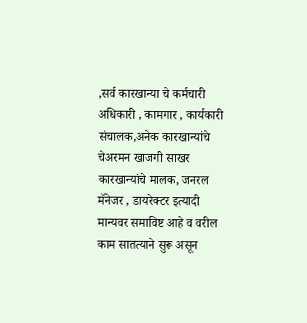,सर्व कारखान्या चे कर्मचारी अधिकारी , कामगार , कार्यकारी संचालक,अनेक कारखान्यांचे चेअरमन खाजगी साखर कारखान्यांचे मालक, जनरल मॅनेजर , डायरेक्टर इत्यादी मान्यवर समाविष्ट आहे व वरील काम सातत्याने सुरू असून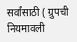सर्वांसाठी ( ग्रुपची नियमावली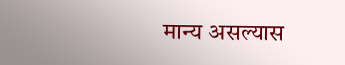मान्य असल्यास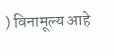) विनामूल्य आहे